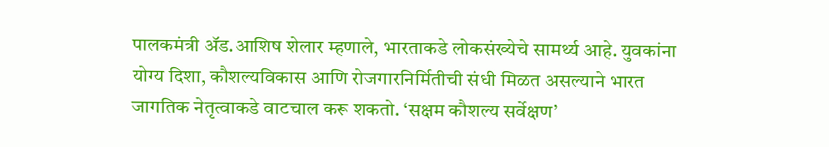पालकमंत्री ॲड.आशिष शेलार म्हणाले, भारताकडे लोकसंख्येचे सामर्थ्य आहे. युवकांना योग्य दिशा, कौशल्यविकास आणि रोजगारनिर्मितीची संधी मिळत असल्याने भारत जागतिक नेतृत्वाकडे वाटचाल करू शकतो. ‘सक्षम कौशल्य सर्वेक्षण’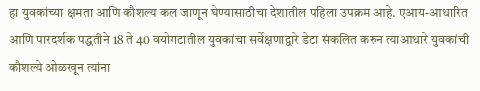हा युवकांच्या क्षमता आणि कौशल्य कल जाणून घेण्यासाठीचा देशातील पहिला उपक्रम आहे. एआय-आधारित आणि पारदर्शक पद्धतीने 18 ते 40 वयोगटातील युवकांचा सर्वेक्षणाद्वारे डेटा संकलित करुन त्याआधारे युवकांची कौशल्ये ओळखून त्यांना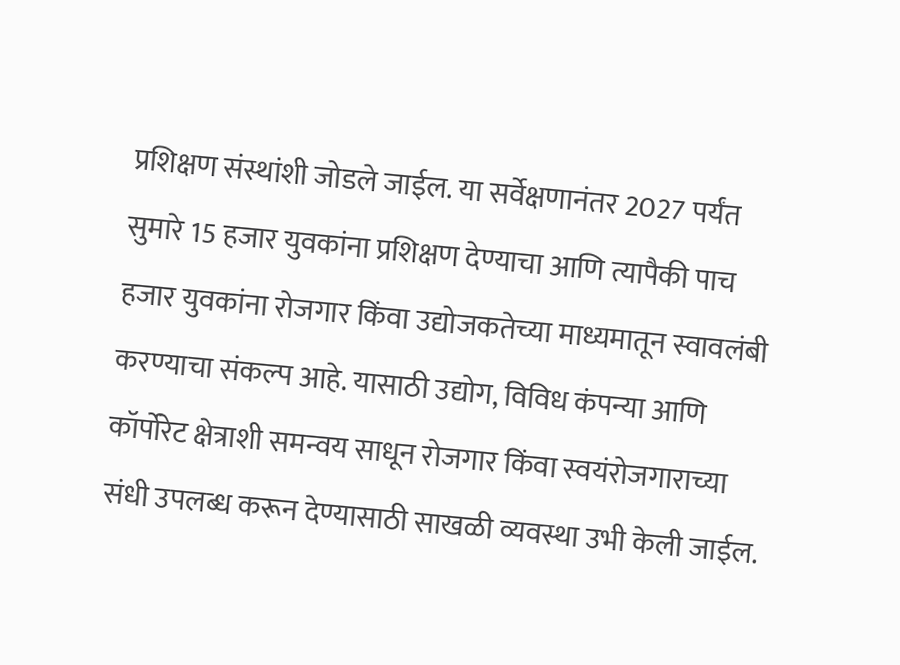प्रशिक्षण संस्थांशी जोडले जाईल. या सर्वेक्षणानंतर 2027 पर्यंत सुमारे 15 हजार युवकांना प्रशिक्षण देण्याचा आणि त्यापैकी पाच हजार युवकांना रोजगार किंवा उद्योजकतेच्या माध्यमातून स्वावलंबी करण्याचा संकल्प आहे. यासाठी उद्योग, विविध कंपन्या आणि कॉर्पोरेट क्षेत्राशी समन्वय साधून रोजगार किंवा स्वयंरोजगाराच्या संधी उपलब्ध करून देण्यासाठी साखळी व्यवस्था उभी केली जाईल.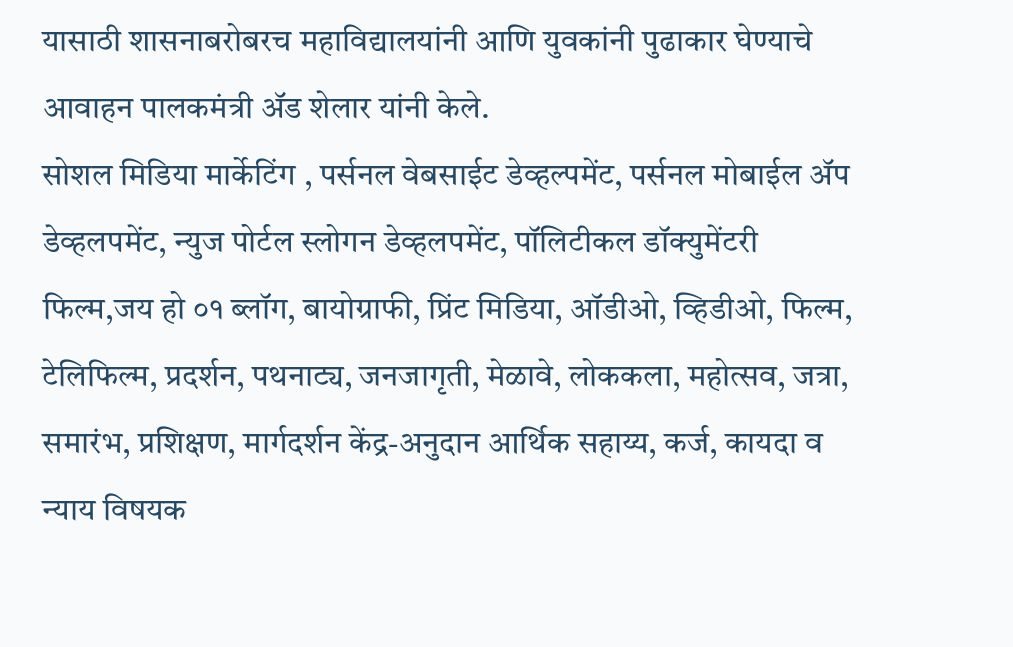यासाठी शासनाबरोबरच महाविद्यालयांनी आणि युवकांनी पुढाकार घेण्याचे आवाहन पालकमंत्री ॲड शेलार यांनी केले.
सोशल मिडिया मार्केटिंग , पर्सनल वेबसाईट डेव्हल्पमेंट, पर्सनल मोबाईल ॲप डेव्हलपमेंट, न्युज पोर्टल स्लोगन डेव्हलपमेंट, पॉलिटीकल डॉक्युमेंटरी फिल्म,जय हो ०१ ब्लॉग, बायोग्राफी, प्रिंट मिडिया, ऑडीओ, व्हिडीओ, फिल्म, टेलिफिल्म, प्रदर्शन, पथनाट्य, जनजागृती, मेळावे, लोककला, महोत्सव, जत्रा, समारंभ, प्रशिक्षण, मार्गदर्शन केंद्र-अनुदान आर्थिक सहाय्य, कर्ज, कायदा व न्याय विषयक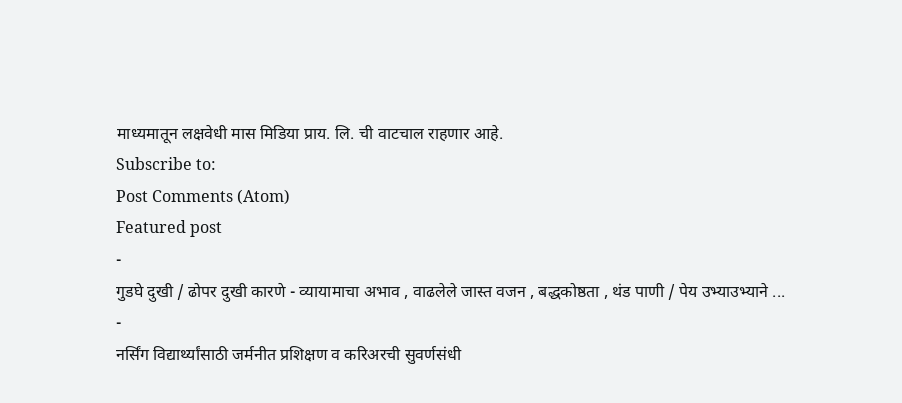माध्यमातून लक्षवेधी मास मिडिया प्राय. लि. ची वाटचाल राहणार आहे.
Subscribe to:
Post Comments (Atom)
Featured post
-
गुडघे दुखी / ढोपर दुखी कारणे - व्यायामाचा अभाव , वाढलेले जास्त वजन , बद्धकोष्ठता , थंड पाणी / पेय उभ्याउभ्याने ...
-
नर्सिंग विद्यार्थ्यांसाठी जर्मनीत प्रशिक्षण व करिअरची सुवर्णसंधी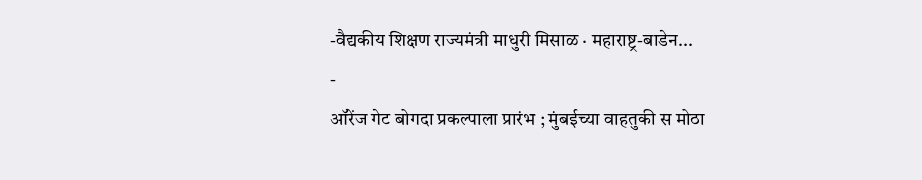-वैद्यकीय शिक्षण राज्यमंत्री माधुरी मिसाळ · महाराष्ट्र-बाडेन...
-
ऑरेंज गेट बोगदा प्रकल्पाला प्रारंभ ; मुंबईच्या वाहतुकी स मोठा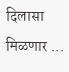दिलासा मिळणार ...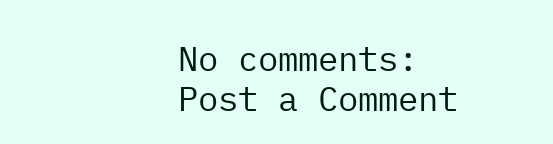No comments:
Post a Comment